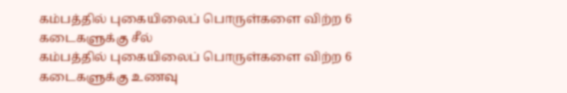கம்பத்தில் புகையிலைப் பொருள்களை விற்ற 6 கடைகளுக்கு சீல்
கம்பத்தில் புகையிலைப் பொருள்களை விற்ற 6 கடைகளுக்கு உணவு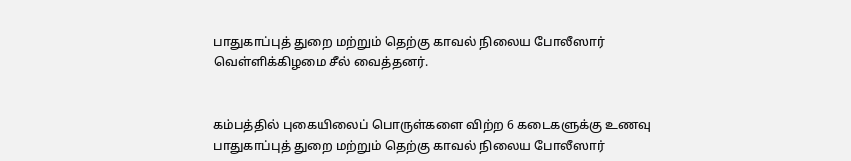பாதுகாப்புத் துறை மற்றும் தெற்கு காவல் நிலைய போலீஸார் வெள்ளிக்கிழமை சீல் வைத்தனர்.


கம்பத்தில் புகையிலைப் பொருள்களை விற்ற 6 கடைகளுக்கு உணவு பாதுகாப்புத் துறை மற்றும் தெற்கு காவல் நிலைய போலீஸார்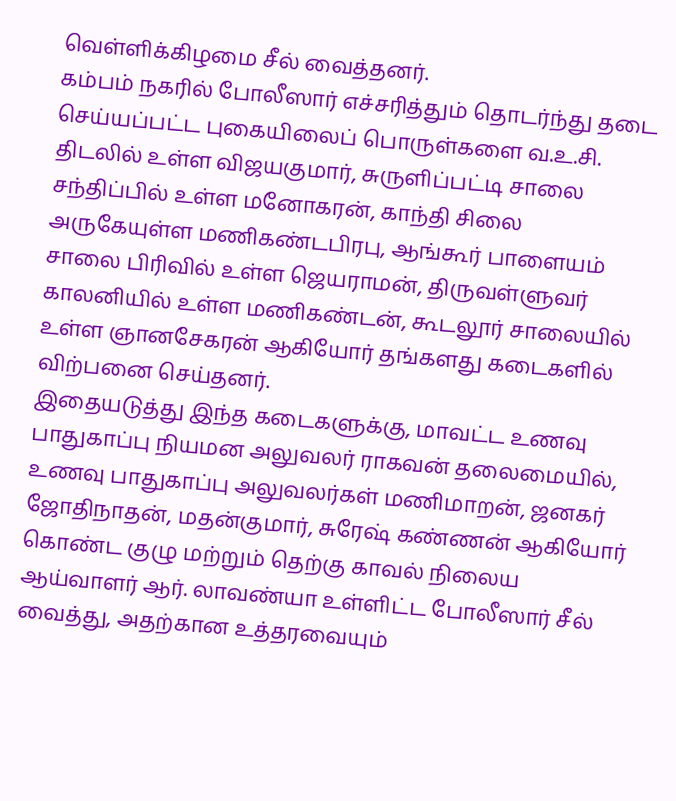வெள்ளிக்கிழமை சீல் வைத்தனர்.
கம்பம் நகரில் போலீஸார் எச்சரித்தும் தொடர்ந்து தடை செய்யப்பட்ட புகையிலைப் பொருள்களை வ.உ.சி. திடலில் உள்ள விஜயகுமார், சுருளிப்பட்டி சாலை சந்திப்பில் உள்ள மனோகரன், காந்தி சிலை அருகேயுள்ள மணிகண்டபிரபு, ஆங்கூர் பாளையம் சாலை பிரிவில் உள்ள ஜெயராமன், திருவள்ளுவர் காலனியில் உள்ள மணிகண்டன், கூடலூர் சாலையில் உள்ள ஞானசேகரன் ஆகியோர் தங்களது கடைகளில் விற்பனை செய்தனர்.
இதையடுத்து இந்த கடைகளுக்கு, மாவட்ட உணவு பாதுகாப்பு நியமன அலுவலர் ராகவன் தலைமையில், உணவு பாதுகாப்பு அலுவலர்கள் மணிமாறன், ஜனகர் ஜோதிநாதன், மதன்குமார், சுரேஷ் கண்ணன் ஆகியோர் கொண்ட குழு மற்றும் தெற்கு காவல் நிலைய ஆய்வாளர் ஆர். லாவண்யா உள்ளிட்ட போலீஸார் சீல் வைத்து, அதற்கான உத்தரவையும்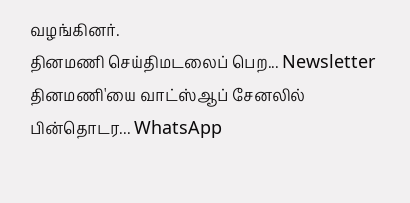வழங்கினர்.
தினமணி செய்திமடலைப் பெற... Newsletter
தினமணி'யை வாட்ஸ்ஆப் சேனலில் பின்தொடர... WhatsApp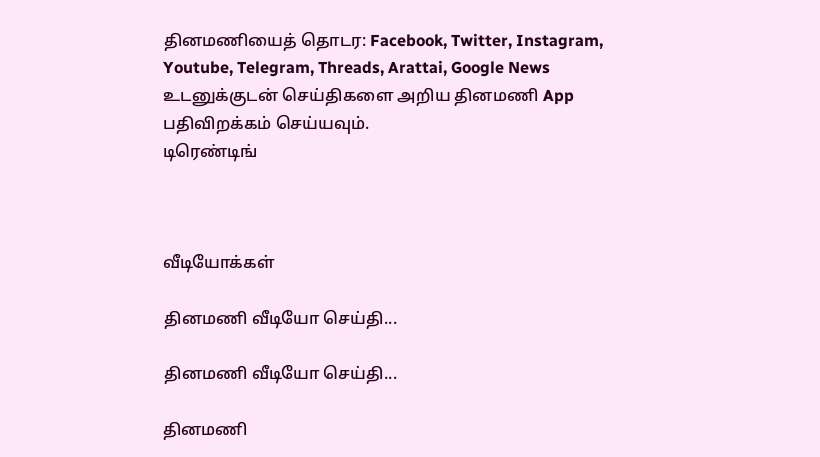தினமணியைத் தொடர: Facebook, Twitter, Instagram, Youtube, Telegram, Threads, Arattai, Google News
உடனுக்குடன் செய்திகளை அறிய தினமணி App பதிவிறக்கம் செய்யவும்.
டிரெண்டிங்



வீடியோக்கள்

தினமணி வீடியோ செய்தி...

தினமணி வீடியோ செய்தி...

தினமணி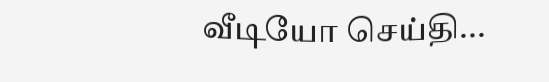வீடியோ செய்தி...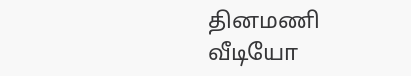தினமணி வீடியோ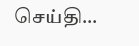செய்தி...